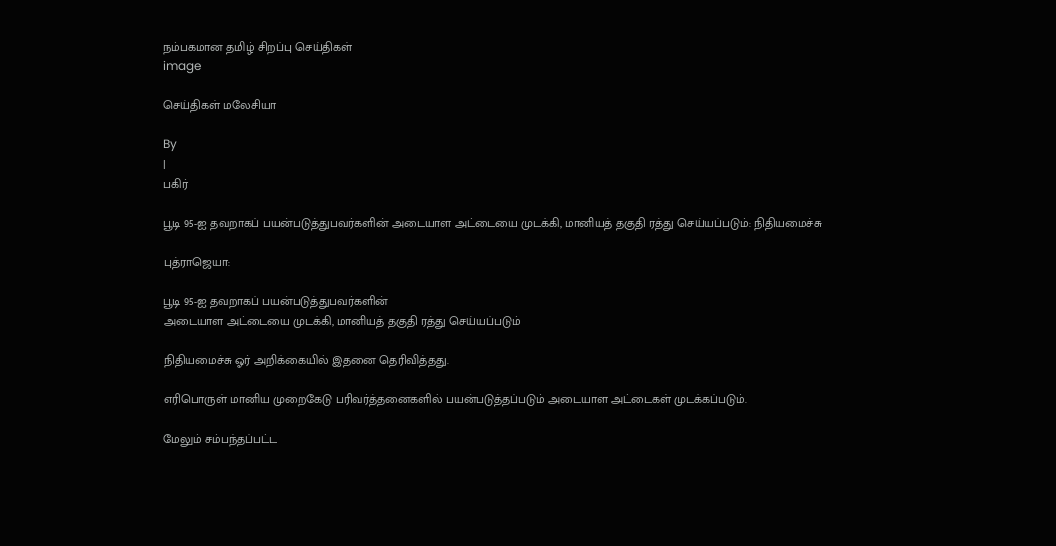நம்பகமான தமிழ் சிறப்பு செய்திகள்
image

செய்திகள் மலேசியா

By
|
பகிர்

பூடி 95-ஐ தவறாகப் பயன்படுத்துபவர்களின் அடையாள அட்டையை முடக்கி, மானியத் தகுதி ரத்து செய்யப்படும்: நிதியமைச்சு

புத்ராஜெயா:

பூடி 95-ஐ தவறாகப் பயன்படுத்துபவர்களின்
அடையாள அட்டையை முடக்கி, மானியத் தகுதி ரத்து செய்யப்படும்

நிதியமைச்சு ஓர் அறிக்கையில் இதனை தெரிவித்தது.

எரிபொருள் மானிய முறைகேடு பரிவர்த்தனைகளில் பயன்படுத்தப்படும் அடையாள அட்டைகள் முடக்கப்படும்.

மேலும் சம்பந்தப்பட்ட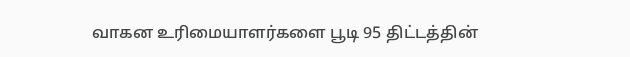வாகன உரிமையாளர்களை பூடி 95 திட்டத்தின்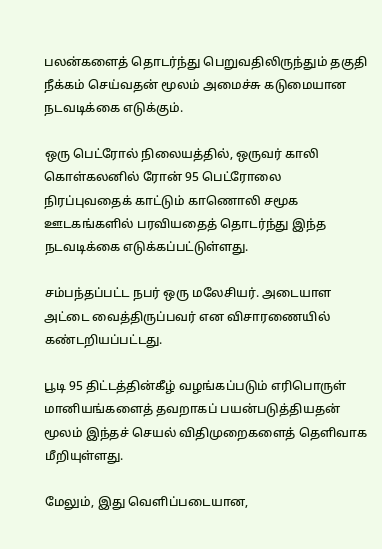பலன்களைத் தொடர்ந்து பெறுவதிலிருந்தும் தகுதி நீக்கம் செய்வதன் மூலம் அமைச்சு கடுமையான நடவடிக்கை எடுக்கும்.

ஒரு பெட்ரோல் நிலையத்தில், ஒருவர் காலி கொள்கலனில் ரோன் 95 பெட்ரோலை நிரப்புவதைக் காட்டும் காணொலி சமூக ஊடகங்களில் பரவியதைத் தொடர்ந்து இந்த நடவடிக்கை எடுக்கப்பட்டுள்ளது.

சம்பந்தப்பட்ட நபர் ஒரு மலேசியர். அடையாள அட்டை வைத்திருப்பவர் என விசாரணையில் கண்டறியப்பட்டது.

பூடி 95 திட்டத்தின்கீழ் வழங்கப்படும் எரிபொருள் மானியங்களைத் தவறாகப் பயன்படுத்தியதன் மூலம் இந்தச் செயல் விதிமுறைகளைத் தெளிவாக மீறியுள்ளது.

மேலும், இது வெளிப்படையான,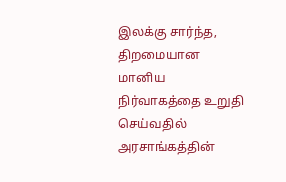இலக்கு சார்ந்த, திறமையான மானிய நிர்வாகத்தை உறுதி செய்வதில் அரசாங்கத்தின்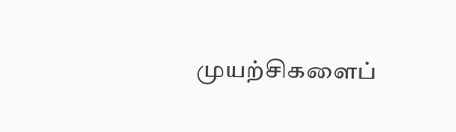முயற்சிகளைப்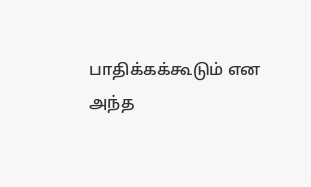பாதிக்கக்கூடும் என அந்த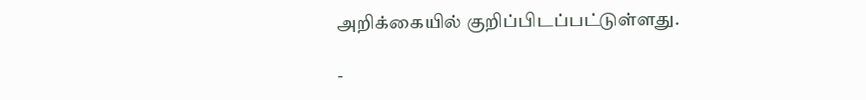அறிக்கையில் குறிப்பிடப்பட்டுள்ளது.

-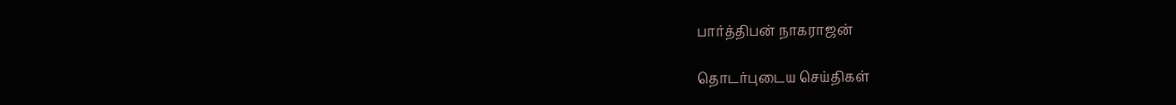பார்த்திபன் நாகராஜன்

தொடர்புடைய செய்திகள்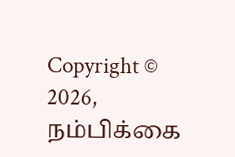Copyright © 2026, நம்பிக்கை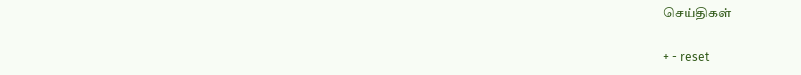செய்திகள்

+ - reset